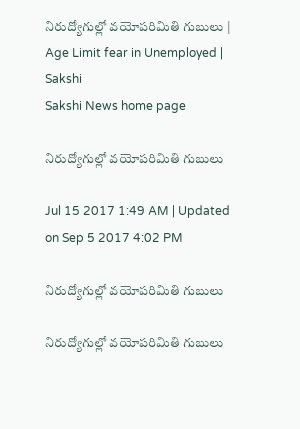నిరుద్యోగుల్లో వయోపరిమితి గుబులు | Age Limit fear in Unemployed | Sakshi
Sakshi News home page

నిరుద్యోగుల్లో వయోపరిమితి గుబులు

Jul 15 2017 1:49 AM | Updated on Sep 5 2017 4:02 PM

నిరుద్యోగుల్లో వయోపరిమితి గుబులు

నిరుద్యోగుల్లో వయోపరిమితి గుబులు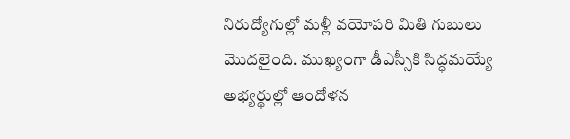నిరుద్యోగుల్లో మళ్లీ వయోపరి మితి గుబులు మొదలైంది. ముఖ్యంగా డీఎస్సీకి సిద్ధమయ్యే అభ్యర్థుల్లో ఆందోళన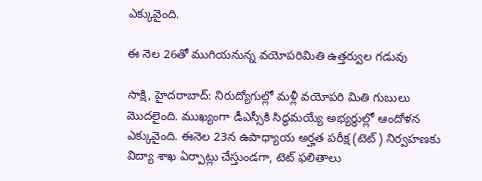ఎక్కువైంది.

ఈ నెల 26తో ముగియనున్న వయోపరిమితి ఉత్తర్వుల గడువు

సాక్షి, హైదరాబాద్‌: నిరుద్యోగుల్లో మళ్లీ వయోపరి మితి గుబులు మొదలైంది. ముఖ్యంగా డీఎస్సీకి సిద్ధమయ్యే అభ్యర్థుల్లో ఆందోళన ఎక్కువైంది. ఈనెల 23న ఉపాధ్యాయ అర్హత పరీక్ష (టెట్‌) నిర్వహణకు విద్యా శాఖ ఏర్పాట్లు చేస్తుండగా, టెట్‌ ఫలితాలు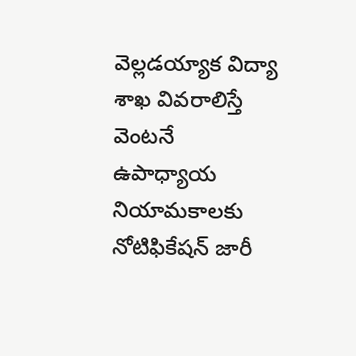వెల్లడయ్యాక విద్యా శాఖ వివరాలిస్తే వెంటనే ఉపాధ్యాయ నియామకాలకు నోటిఫికేషన్‌ జారీ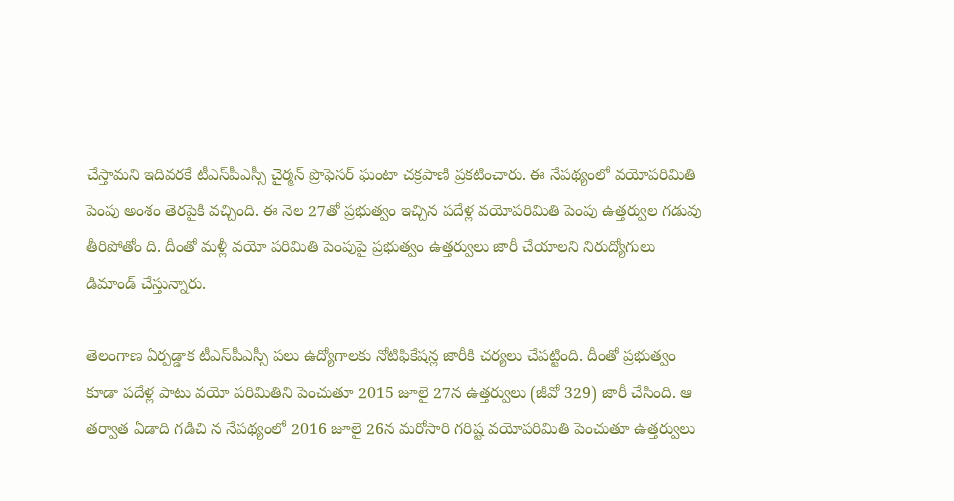చేస్తామని ఇదివరకే టీఎస్‌పీఎస్సీ చైర్మన్‌ ప్రొఫెసర్‌ ఘంటా చక్రపాణి ప్రకటించారు. ఈ నేపథ్యంలో వయోపరిమితి పెంపు అంశం తెరపైకి వచ్చింది. ఈ నెల 27తో ప్రభుత్వం ఇచ్చిన పదేళ్ల వయోపరిమితి పెంపు ఉత్తర్వుల గడువు తీరిపోతోం ది. దీంతో మళ్లీ వయో పరిమితి పెంపుపై ప్రభుత్వం ఉత్తర్వులు జారీ చేయాలని నిరుద్యోగులు డిమాండ్‌ చేస్తున్నారు.

తెలంగాణ ఏర్పడ్డాక టీఎస్‌పీఎస్సీ పలు ఉద్యోగాలకు నోటిఫికేషన్ల జారీకి చర్యలు చేపట్టింది. దీంతో ప్రభుత్వం కూడా పదేళ్ల పాటు వయో పరిమితిని పెంచుతూ 2015 జూలై 27న ఉత్తర్వులు (జీవో 329) జారీ చేసింది. ఆ తర్వాత ఏడాది గడిచి న నేపథ్యంలో 2016 జూలై 26న మరోసారి గరిష్ట వయోపరిమితి పెంచుతూ ఉత్తర్వులు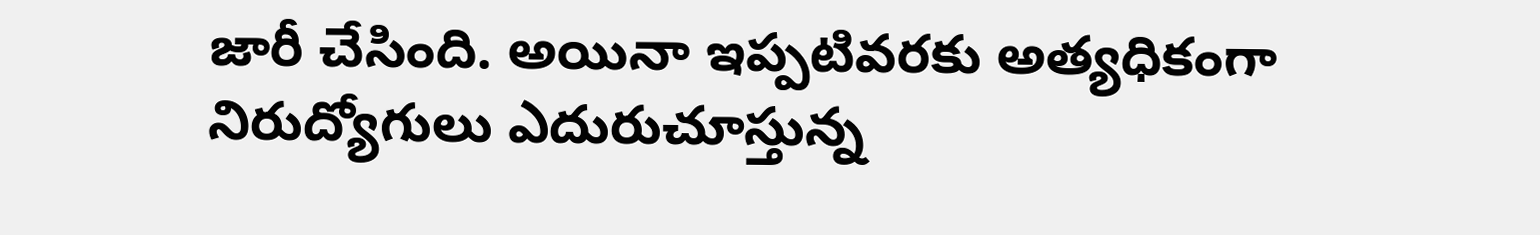జారీ చేసింది. అయినా ఇప్పటివరకు అత్యధికంగా నిరుద్యోగులు ఎదురుచూస్తున్న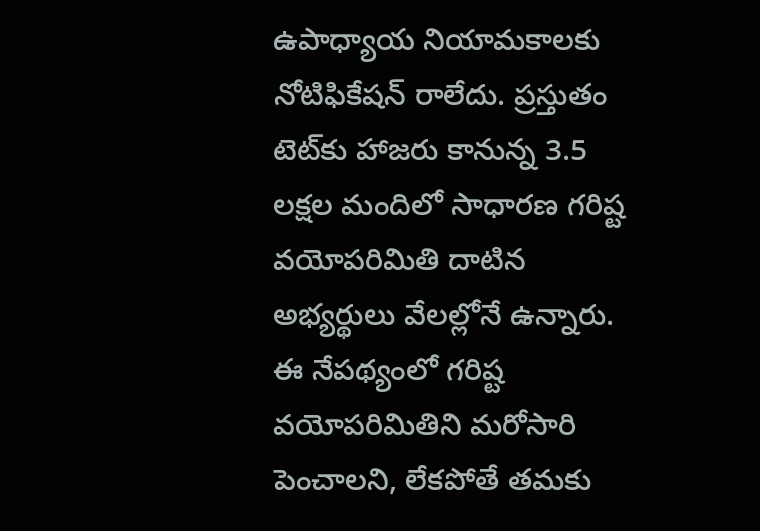ఉపాధ్యాయ నియామకాలకు నోటిఫికేషన్‌ రాలేదు. ప్రస్తుతం టెట్‌కు హాజరు కానున్న 3.5 లక్షల మందిలో సాధారణ గరిష్ట వయోపరిమితి దాటిన అభ్యర్థులు వేలల్లోనే ఉన్నారు. ఈ నేపథ్యంలో గరిష్ట వయోపరిమితిని మరోసారి పెంచాలని, లేకపోతే తమకు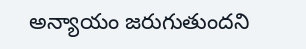అన్యాయం జరుగుతుందని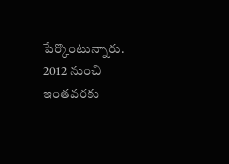పేర్కొంటున్నారు. 2012 నుంచి ఇంతవరకు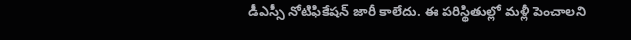డీఎస్సీ నోటిఫికేషన్‌ జారీ కాలేదు. ఈ పరిస్థితుల్లో మళ్లీ పెంచాలని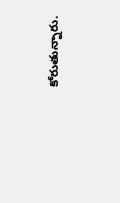కోరుతున్నారు.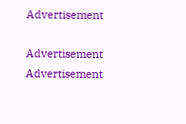Advertisement

Advertisement
Advertisement